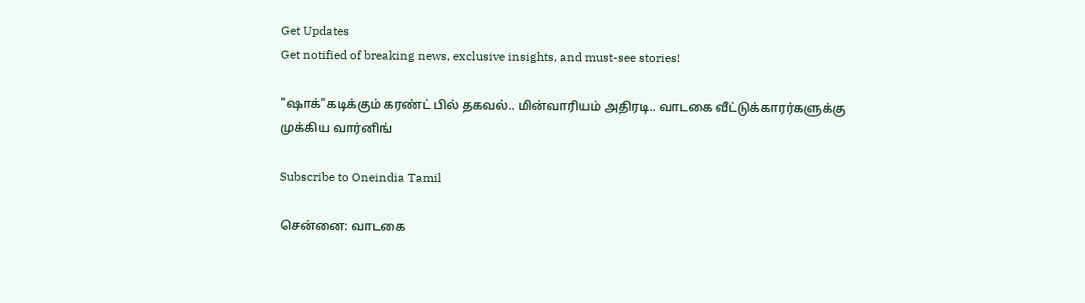Get Updates
Get notified of breaking news, exclusive insights, and must-see stories!

"ஷாக்"கடிக்கும் கரண்ட் பில் தகவல்.. மின்வாரியம் அதிரடி.. வாடகை வீட்டுக்காரர்களுக்கு முக்கிய வார்னிங்

Subscribe to Oneindia Tamil

சென்னை: வாடகை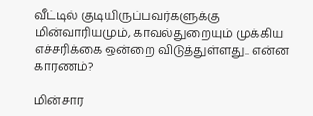வீட்டில் குடியிருப்பவர்களுக்கு மின்வாரியமும், காவல்துறையும் முக்கிய எச்சரிக்கை ஒன்றை விடுத்துள்ளது.. என்ன காரணம்?

மின்சார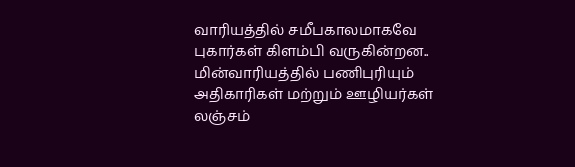வாரியத்தில் சமீபகாலமாகவே புகார்கள் கிளம்பி வருகின்றன.. மின்வாரியத்தில் பணிபுரியும் அதிகாரிகள் மற்றும் ஊழியர்கள் லஞ்சம்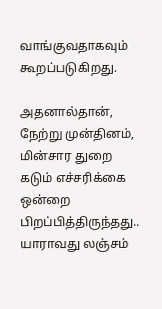வாங்குவதாகவும் கூறப்படுகிறது.

அதனால்தான், நேற்று முன்தினம், மின்சார துறை கடும் எச்சரிக்கை ஒன்றை பிறப்பித்திருந்தது.. யாராவது லஞ்சம்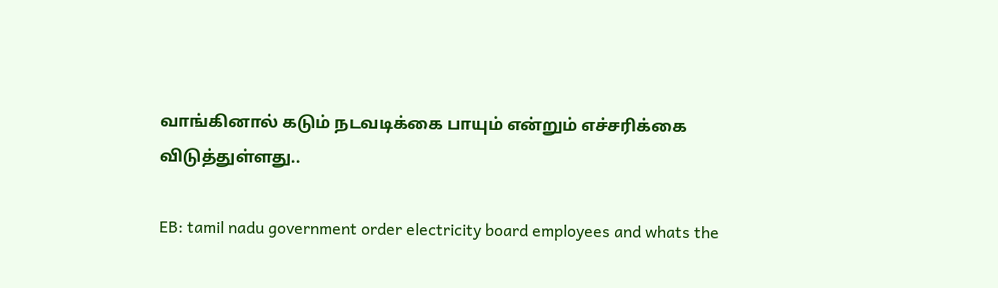வாங்கினால் கடும் நடவடிக்கை பாயும் என்றும் எச்சரிக்கை விடுத்துள்ளது..

EB: tamil nadu government order electricity board employees and whats the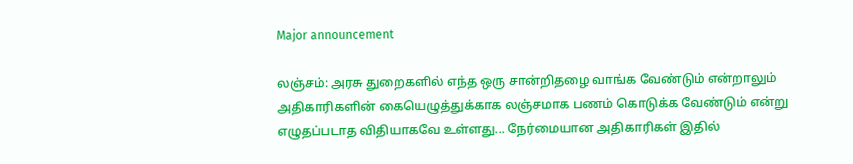Major announcement

லஞ்சம்: அரசு துறைகளில் எந்த ஒரு சான்றிதழை வாங்க வேண்டும் என்றாலும் அதிகாரிகளின் கையெழுத்துக்காக லஞ்சமாக பணம் கொடுக்க வேண்டும் என்று எழுதப்படாத விதியாகவே உள்ளது... நேர்மையான அதிகாரிகள் இதில்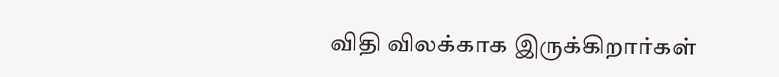விதி விலக்காக இருக்கிறார்கள்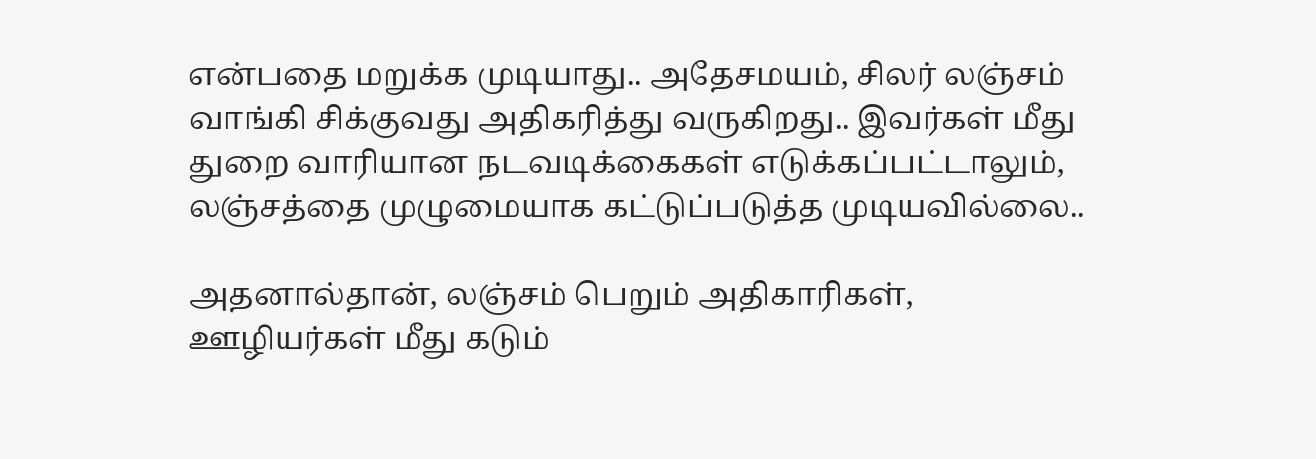என்பதை மறுக்க முடியாது.. அதேசமயம், சிலர் லஞ்சம் வாங்கி சிக்குவது அதிகரித்து வருகிறது.. இவர்கள் மீது துறை வாரியான நடவடிக்கைகள் எடுக்கப்பட்டாலும், லஞ்சத்தை முழுமையாக கட்டுப்படுத்த முடியவில்லை..

அதனால்தான், லஞ்சம் பெறும் அதிகாரிகள், ஊழியர்கள் மீது கடும்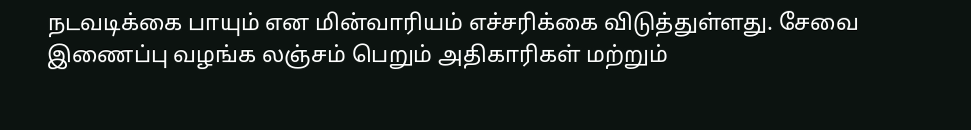நடவடிக்கை பாயும் என மின்வாரியம் எச்சரிக்கை விடுத்துள்ளது. சேவை இணைப்பு வழங்க லஞ்சம் பெறும் அதிகாரிகள் மற்றும்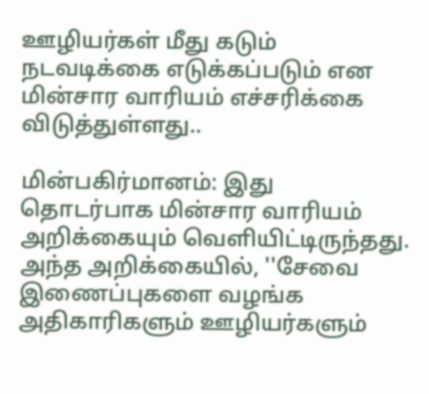ஊழியர்கள் மீது கடும் நடவடிக்கை எடுக்கப்படும் என மின்சார வாரியம் எச்சரிக்கை விடுத்துள்ளது..

மின்பகிர்மானம்: இது தொடர்பாக மின்சார வாரியம் அறிக்கையும் வெளியிட்டிருந்தது. அந்த அறிக்கையில், ''சேவை இணைப்புகளை வழங்க அதிகாரிகளும் ஊழியர்களும்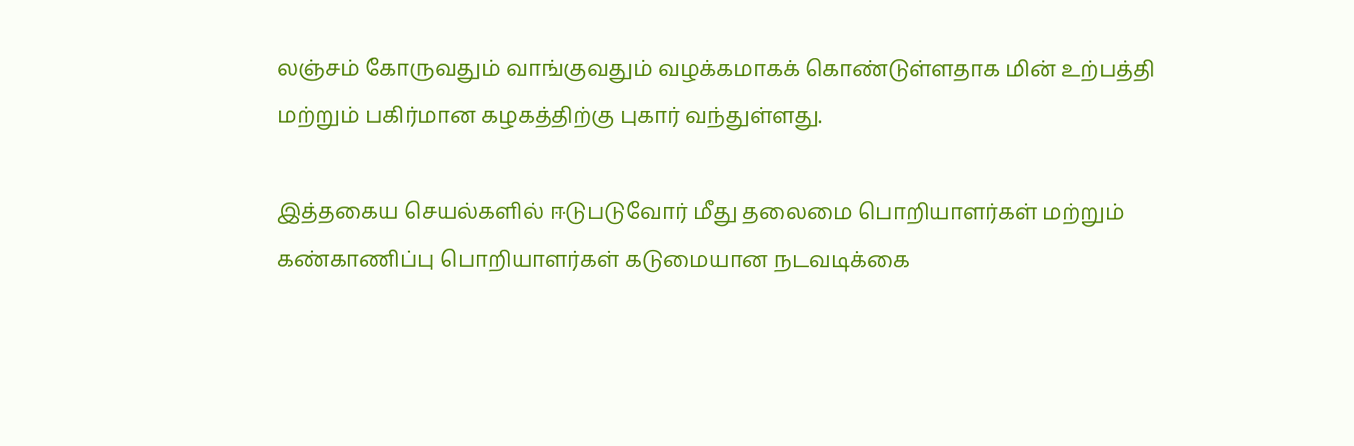லஞ்சம் கோருவதும் வாங்குவதும் வழக்கமாகக் கொண்டுள்ளதாக மின் உற்பத்தி மற்றும் பகிர்மான கழகத்திற்கு புகார் வந்துள்ளது.

இத்தகைய செயல்களில் ஈடுபடுவோர் மீது தலைமை பொறியாளர்கள் மற்றும் கண்காணிப்பு பொறியாளர்கள் கடுமையான நடவடிக்கை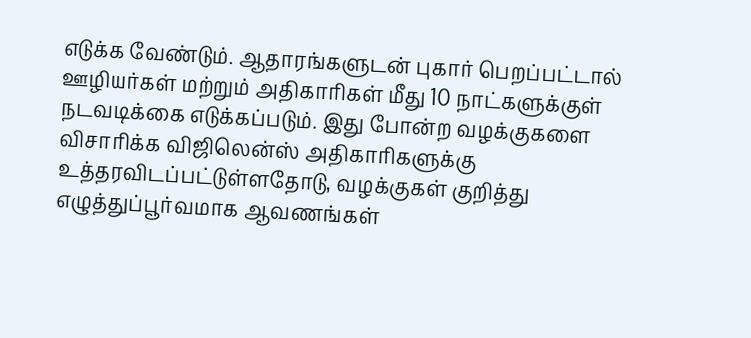எடுக்க வேண்டும். ஆதாரங்களுடன் புகார் பெறப்பட்டால் ஊழியர்கள் மற்றும் அதிகாரிகள் மீது 10 நாட்களுக்குள் நடவடிக்கை எடுக்கப்படும். இது போன்ற வழக்குகளை விசாரிக்க விஜிலென்ஸ் அதிகாரிகளுக்கு உத்தரவிடப்பட்டுள்ளதோடு, வழக்குகள் குறித்து எழுத்துப்பூர்வமாக ஆவணங்கள்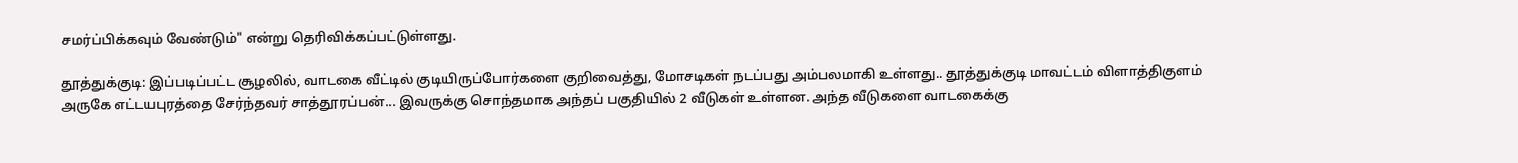சமர்ப்பிக்கவும் வேண்டும்" என்று தெரிவிக்கப்பட்டுள்ளது.

தூத்துக்குடி: இப்படிப்பட்ட சூழலில், வாடகை வீட்டில் குடியிருப்போர்களை குறிவைத்து, மோசடிகள் நடப்பது அம்பலமாகி உள்ளது.. தூத்துக்குடி மாவட்டம் விளாத்திகுளம் அருகே எட்டயபுரத்தை சேர்ந்தவர் சாத்தூரப்பன்... இவருக்கு சொந்தமாக அந்தப் பகுதியில் 2 வீடுகள் உள்ளன. அந்த வீடுகளை வாடகைக்கு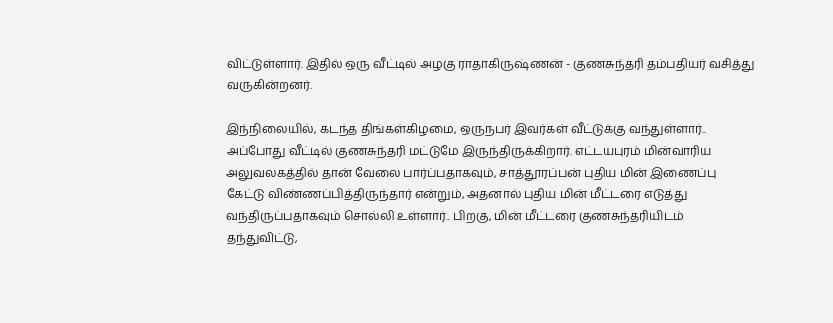விட்டுள்ளார். இதில் ஒரு வீட்டில் அழகு ராதாகிருஷ்ணன் - குணசுந்தரி தம்பதியர் வசித்து வருகின்றனர்.

இந்நிலையில், கடந்த திங்கள்கிழமை, ஒருநபர் இவர்கள் வீட்டுக்கு வந்துள்ளார்.. அப்போது வீட்டில் குணசுந்தரி மட்டுமே இருந்திருக்கிறார். எட்டயபுரம் மின்வாரிய அலுவலகத்தில் தான் வேலை பார்ப்பதாகவும், சாத்தூரப்பன் புதிய மின் இணைப்பு கேட்டு விண்ணப்பித்திருந்தார் என்றும், அதனால் புதிய மின் மீட்டரை எடுத்து வந்திருப்பதாகவும் சொல்லி உள்ளார்.. பிறகு, மின் மீட்டரை குணசுந்தரியிடம் தந்துவிட்டு,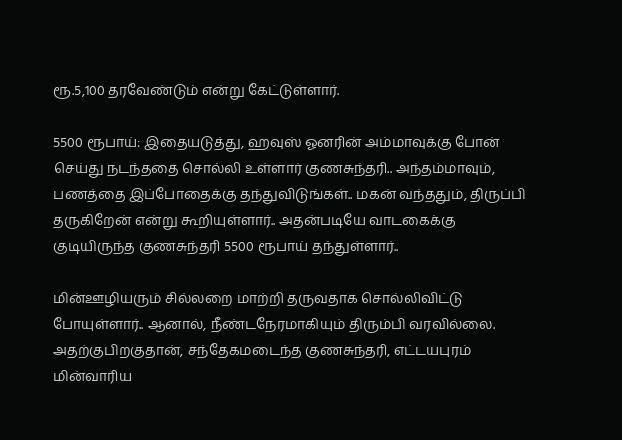ரூ.5,100 தரவேண்டும் என்று கேட்டுள்ளார்.

5500 ரூபாய்: இதையடுத்து, ஹவுஸ் ஓனரின் அம்மாவுக்கு போன் செய்து நடந்ததை சொல்லி உள்ளார் குணசுந்தரி.. அந்தம்மாவும், பணத்தை இப்போதைக்கு தந்துவிடுங்கள்.. மகன் வந்ததும், திருப்பி தருகிறேன் என்று கூறியுள்ளார்.. அதன்படியே வாடகைக்கு குடியிருந்த குணசுந்தரி 5500 ரூபாய் தந்துள்ளார்..

மின்ஊழியரும் சில்லறை மாற்றி தருவதாக சொல்லிவிட்டு போயுள்ளார்.. ஆனால், நீண்டநேரமாகியும் திரும்பி வரவில்லை. அதற்குபிறகுதான், சந்தேகமடைந்த குணசுந்தரி, எட்டயபுரம் மின்வாரிய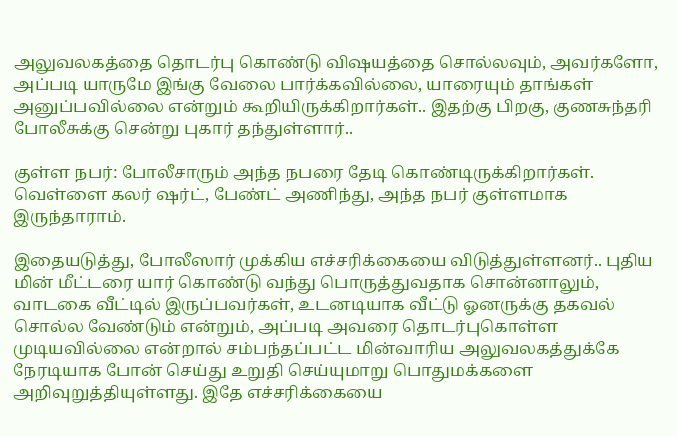அலுவலகத்தை தொடர்பு கொண்டு விஷயத்தை சொல்லவும், அவர்களோ, அப்படி யாருமே இங்கு வேலை பார்க்கவில்லை, யாரையும் தாங்கள் அனுப்பவில்லை என்றும் கூறியிருக்கிறார்கள்.. இதற்கு பிறகு, குணசுந்தரி போலீசுக்கு சென்று புகார் தந்துள்ளார்..

குள்ள நபர்: போலீசாரும் அந்த நபரை தேடி கொண்டிருக்கிறார்கள். வெள்ளை கலர் ஷர்ட், பேண்ட் அணிந்து, அந்த நபர் குள்ளமாக இருந்தாராம்.

இதையடுத்து, போலீஸார் முக்கிய எச்சரிக்கையை விடுத்துள்ளனர்.. புதிய மின் மீட்டரை யார் கொண்டு வந்து பொருத்துவதாக சொன்னாலும், வாடகை வீட்டில் இருப்பவர்கள், உடனடியாக வீட்டு ஓனருக்கு தகவல் சொல்ல வேண்டும் என்றும், அப்படி அவரை தொடர்புகொள்ள முடியவில்லை என்றால் சம்பந்தப்பட்ட மின்வாரிய அலுவலகத்துக்கே நேரடியாக போன் செய்து உறுதி செய்யுமாறு பொதுமக்களை அறிவுறுத்தியுள்ளது. இதே எச்சரிக்கையை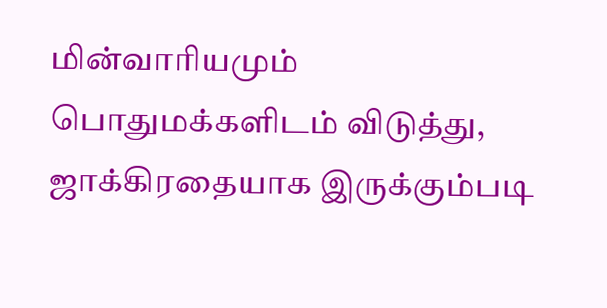மின்வாரியமும் பொதுமக்களிடம் விடுத்து, ஜாக்கிரதையாக இருக்கும்படி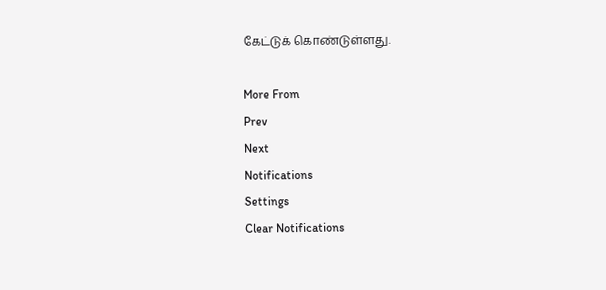கேட்டுக் கொண்டுள்ளது.

More From
Prev
Next
Notifications
Settings
Clear Notifications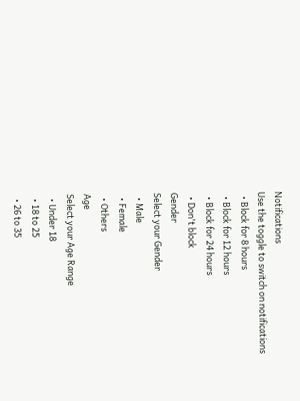Notifications
Use the toggle to switch on notifications
  • Block for 8 hours
  • Block for 12 hours
  • Block for 24 hours
  • Don't block
Gender
Select your Gender
  • Male
  • Female
  • Others
Age
Select your Age Range
  • Under 18
  • 18 to 25
  • 26 to 35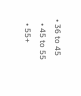• 36 to 45
  • 45 to 55
  • 55+